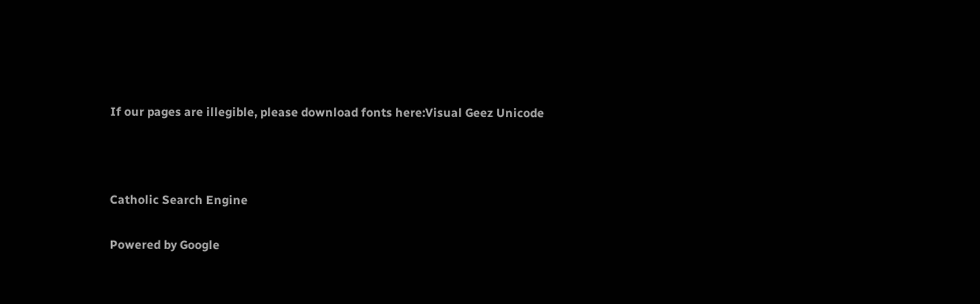If our pages are illegible, please download fonts here:Visual Geez Unicode



Catholic Search Engine

Powered by Google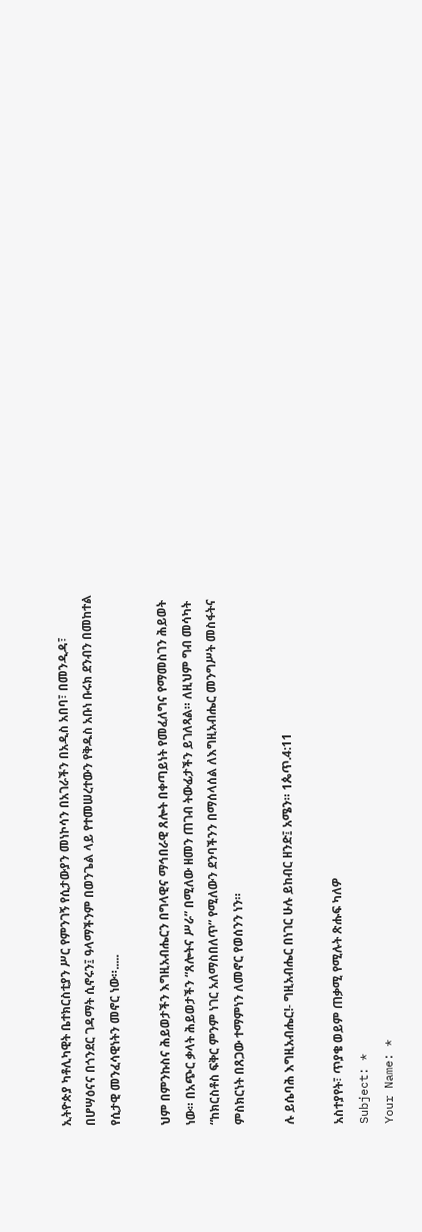ኢትዮጵያ ካቶሊካዊት ቤተክርስቲያን ሥር የምንገኝ የሲታውያን መነኮሳን በአገራችን በአዲስ አበባ፣ በመንዲዳ፣ በሆሣዕናና በጎንደር ገዳማት ሲኖሩን፤ ዓላማችንም በወንጌል ላይ የተመሠረተውን የቅዱስ አቡነ ቡሩክ ደንብን በመከተል የሲታዊ መንፈሳዊነትን መኖር ነው።.....

ህም በምንኩስና ሕይወታችን እግዚአብሔርን በግላዊና ማኅበራዊ ጸሎት በቀጣይነት የመፈለግና የማመስገን ሕይወት ነው። በአጭር ቃላት ሕይወታችን “ጸሎትና ሥራ” በሚለው ዘመን ጠገብ ትውፊታችን ይገለጻል። ለዚህም ግብ መሳካት “ከክርስቶስ ፍቅር ምንም ነገር አለማስበለጥ” የሚለውን ደንባችንን በማሰላሰል ለእግዚአብሔር መንግሥት መስፋትና ምስክርነት በጸጋው ተማምነን ለመኖር የወሰንን ነን።

ሉ ይሴባሕ እግዚአብሔር!- ግዚአብሔር በነገር ሁሉ ይከብር ዘንድ፤ አሜን። 1ጴጥ.4:11

አስተያየት፣ ጥያቄ ወይም ጠቃሚ የሚሉት ጽሑፍ ካለዎ
Subject: *
Your Name: *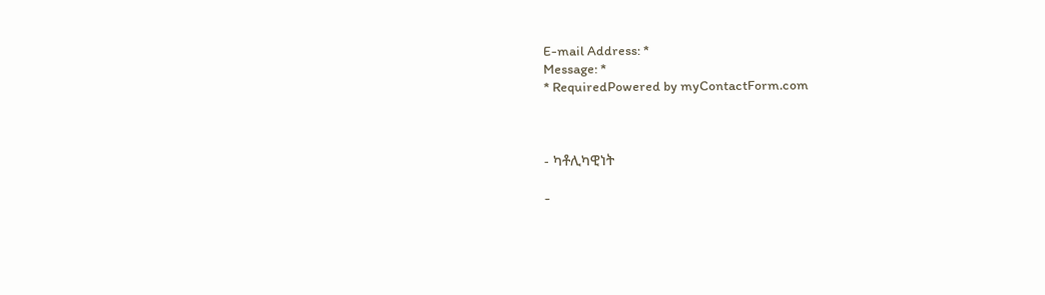E-mail Address: *
Message: *
* RequiredPowered by myContactForm.com



- ካቶሊካዊነት

-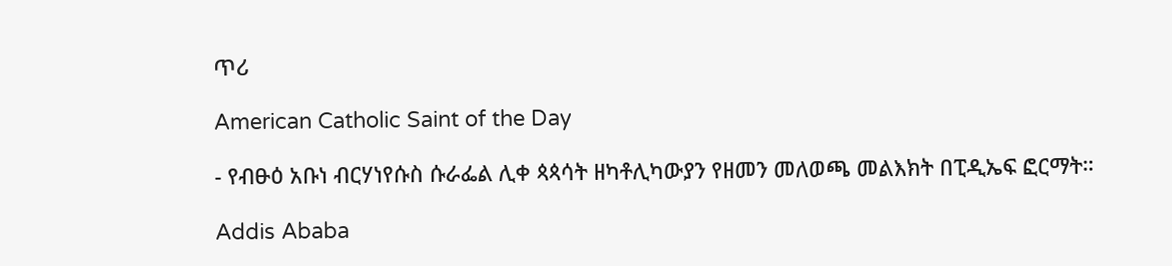ጥሪ

American Catholic Saint of the Day

- የብፁዕ አቡነ ብርሃነየሱስ ሱራፌል ሊቀ ጳጳሳት ዘካቶሊካውያን የዘመን መለወጫ መልእክት በፒዲኤፍ ፎርማት።

Addis Ababa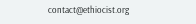contact@ethiocist.org